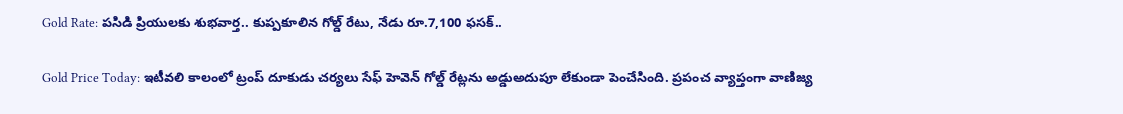Gold Rate: పసిడి ప్రియులకు శుభవార్త.. కుప్పకూలిన గోల్డ్ రేటు, నేడు రూ.7,100 ఫసక్..

Gold Price Today: ఇటీవలి కాలంలో ట్రంప్ దూకుడు చర్యలు సేఫ్ హెవెన్ గోల్డ్ రేట్లను అడ్డుఅదుపూ లేకుండా పెంచేసింది. ప్రపంచ వ్యాప్తంగా వాణిజ్య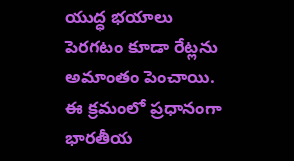యుద్ధ భయాలు పెరగటం కూడా రేట్లను అమాంతం పెంచాయి. ఈ క్రమంలో ప్రధానంగా భారతీయ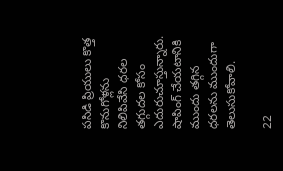పసిడి ప్రియులు కొత్త కొనుగోళ్లను నిలిపివేసి ధరల తగ్గుదల కోసం ఎదురుచూస్తున్నారు. షాపింగ్ చేయటానికి ముందు తగ్గిన ధరలను ముందుగా తెలుసుకోవాలి.

22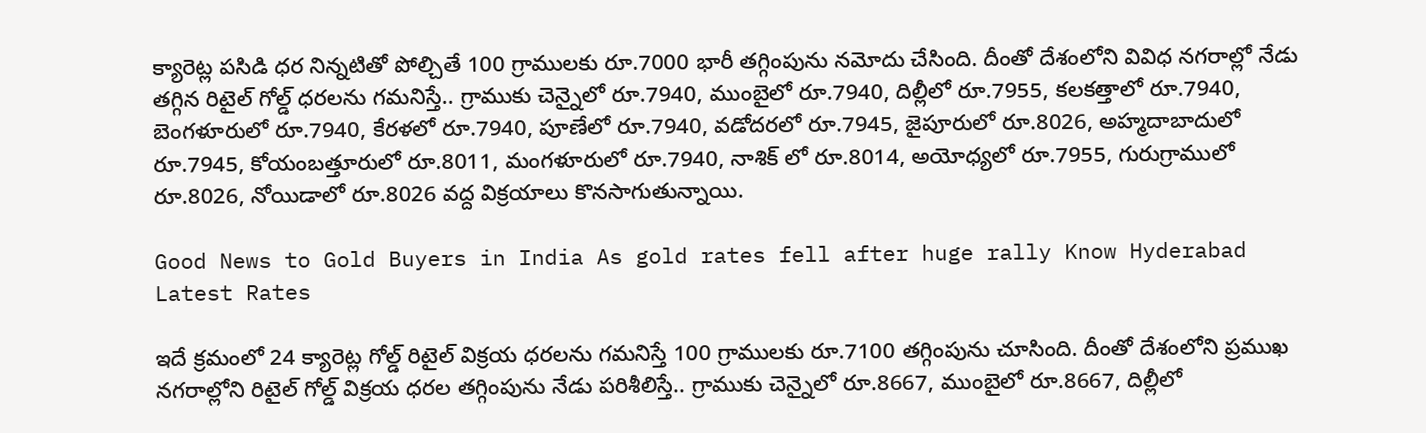క్యారెట్ల పసిడి ధర నిన్నటితో పోల్చితే 100 గ్రాములకు రూ.7000 భారీ తగ్గింపును నమోదు చేసింది. దీంతో దేశంలోని వివిధ నగరాల్లో నేడు తగ్గిన రిటైల్ గోల్డ్ ధరలను గమనిస్తే.. గ్రాముకు చెన్నైలో రూ.7940, ముంబైలో రూ.7940, దిల్లీలో రూ.7955, కలకత్తాలో రూ.7940, బెంగళూరులో రూ.7940, కేరళలో రూ.7940, పూణేలో రూ.7940, వడోదరలో రూ.7945, జైపూరులో రూ.8026, అహ్మదాబాదులో రూ.7945, కోయంబత్తూరులో రూ.8011, మంగళూరులో రూ.7940, నాశిక్ లో రూ.8014, అయోధ్యలో రూ.7955, గురుగ్రాములో రూ.8026, నోయిడాలో రూ.8026 వద్ద విక్రయాలు కొనసాగుతున్నాయి.

Good News to Gold Buyers in India As gold rates fell after huge rally Know Hyderabad Latest Rates

ఇదే క్రమంలో 24 క్యారెట్ల గోల్డ్ రిటైల్ విక్రయ ధరలను గమనిస్తే 100 గ్రాములకు రూ.7100 తగ్గింపును చూసింది. దీంతో దేశంలోని ప్రముఖ నగరాల్లోని రిటైల్ గోల్డ్ విక్రయ ధరల తగ్గింపును నేడు పరిశీలిస్తే.. గ్రాముకు చెన్నైలో రూ.8667, ముంబైలో రూ.8667, దిల్లీలో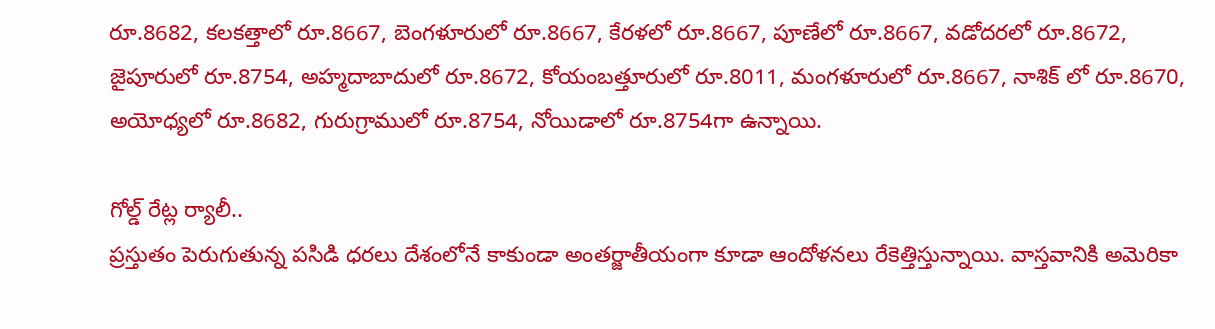రూ.8682, కలకత్తాలో రూ.8667, బెంగళూరులో రూ.8667, కేరళలో రూ.8667, పూణేలో రూ.8667, వడోదరలో రూ.8672, జైపూరులో రూ.8754, అహ్మదాబాదులో రూ.8672, కోయంబత్తూరులో రూ.8011, మంగళూరులో రూ.8667, నాశిక్ లో రూ.8670, అయోధ్యలో రూ.8682, గురుగ్రాములో రూ.8754, నోయిడాలో రూ.8754గా ఉన్నాయి.

గోల్డ్ రేట్ల ర్యాలీ..
ప్రస్తుతం పెరుగుతున్న పసిడి ధరలు దేశంలోనే కాకుండా అంతర్జాతీయంగా కూడా ఆందోళనలు రేకెత్తిస్తున్నాయి. వాస్తవానికి అమెరికా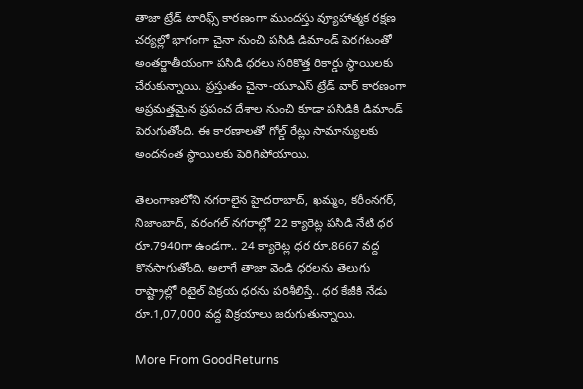తాజా ట్రేడ్ టారిఫ్స్ కారణంగా ముందస్తు వ్యూహాత్మక రక్షణ చర్యల్లో భాగంగా చైనా నుంచి పసిడి డిమాండ్ పెరగటంతో అంతర్జాతీయంగా పసిడి ధరలు సరికొత్త రికార్డు స్థాయిలకు చేరుకున్నాయి. ప్రస్తుతం చైనా-యూఎస్ ట్రేడ్ వార్ కారణంగా అప్రమత్తమైన ప్రపంచ దేశాల నుంచి కూడా పసిడికి డిమాండ్ పెరుగుతోంది. ఈ కారణాలతో గోల్డ్ రేట్లు సామాన్యులకు అందనంత స్థాయిలకు పెరిగిపోయాయి.

తెలంగాణలోని నగరాలైన హైదరాబాద్, ఖమ్మం, కరీంనగర్, నిజాంబాద్, వరంగల్ నగరాల్లో 22 క్యారెట్ల పసిడి నేటి ధర రూ.7940గా ఉండగా.. 24 క్యారెట్ల ధర రూ.8667 వద్ద కొనసాగుతోంది. అలాగే తాజా వెండి ధరలను తెలుగు రాష్ట్రాల్లో రిటైల్ విక్రయ ధరను పరిశీలిస్తే.. ధర కేజీకి నేడు రూ.1,07,000 వద్ద విక్రయాలు జరుగుతున్నాయి.

More From GoodReturns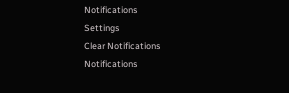Notifications
Settings
Clear Notifications
Notifications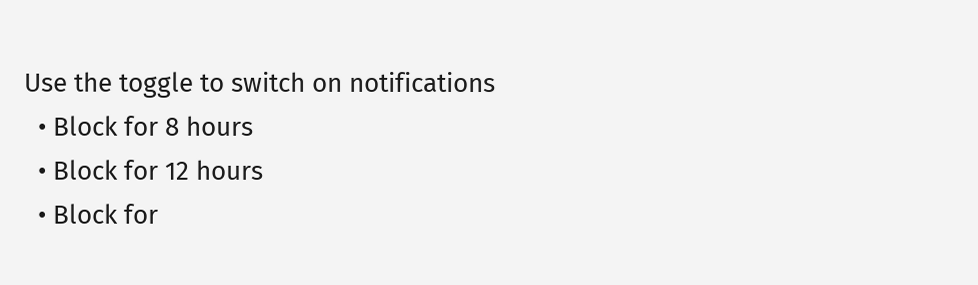Use the toggle to switch on notifications
  • Block for 8 hours
  • Block for 12 hours
  • Block for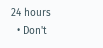24 hours
  • Don't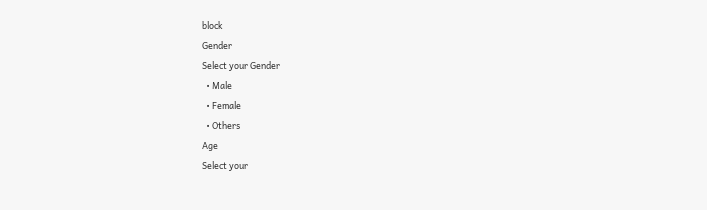block
Gender
Select your Gender
  • Male
  • Female
  • Others
Age
Select your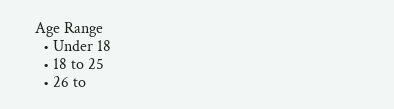Age Range
  • Under 18
  • 18 to 25
  • 26 to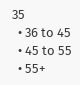35
  • 36 to 45
  • 45 to 55
  • 55+